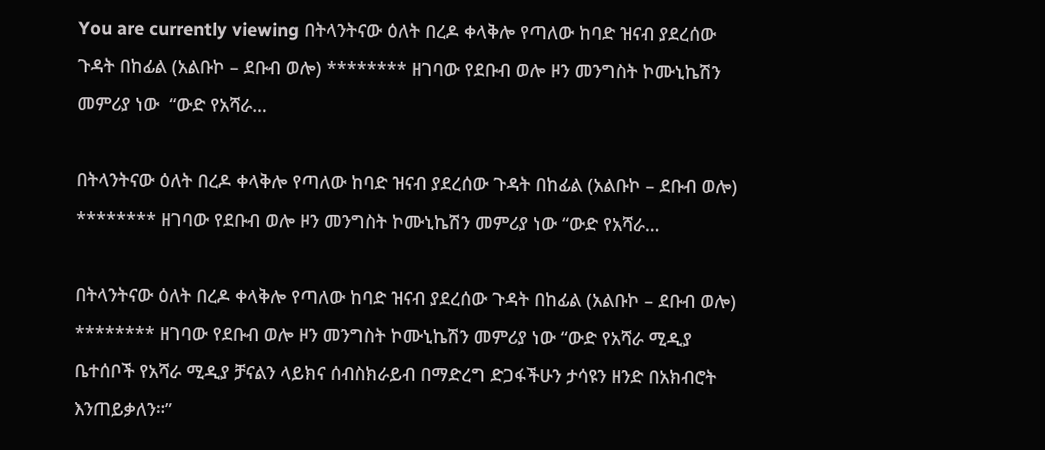You are currently viewing በትላንትናው ዕለት በረዶ ቀላቅሎ የጣለው ከባድ ዝናብ ያደረሰው ጉዳት በከፊል (አልቡኮ – ደቡብ ወሎ) ******** ዘገባው የደቡብ ወሎ ዞን መንግስት ኮሙኒኬሽን መምሪያ ነው  “ውድ የአሻራ…

በትላንትናው ዕለት በረዶ ቀላቅሎ የጣለው ከባድ ዝናብ ያደረሰው ጉዳት በከፊል (አልቡኮ – ደቡብ ወሎ) ******** ዘገባው የደቡብ ወሎ ዞን መንግስት ኮሙኒኬሽን መምሪያ ነው “ውድ የአሻራ…

በትላንትናው ዕለት በረዶ ቀላቅሎ የጣለው ከባድ ዝናብ ያደረሰው ጉዳት በከፊል (አልቡኮ – ደቡብ ወሎ) ******** ዘገባው የደቡብ ወሎ ዞን መንግስት ኮሙኒኬሽን መምሪያ ነው “ውድ የአሻራ ሚዲያ ቤተሰቦች የአሻራ ሚዲያ ቻናልን ላይክና ሰብስክራይብ በማድረግ ድጋፋችሁን ታሳዩን ዘንድ በአክብሮት እንጠይቃለን።”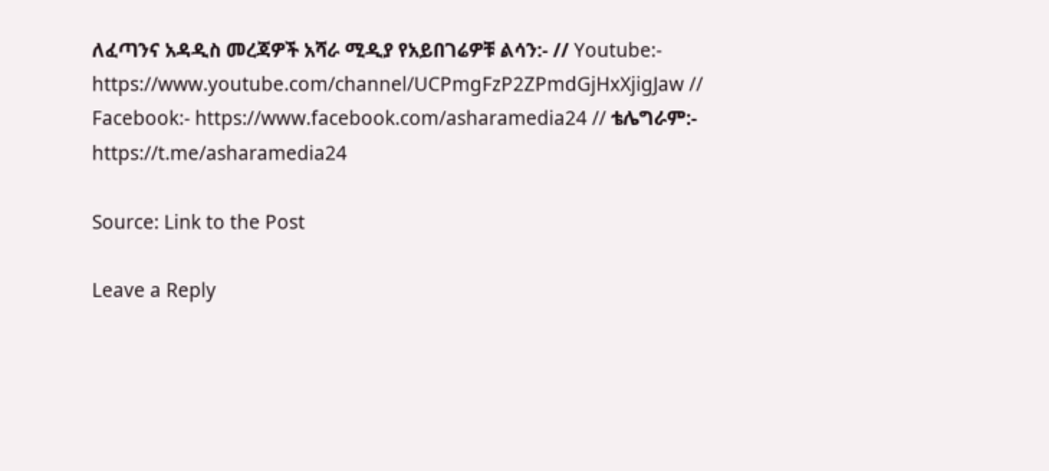ለፈጣንና አዳዲስ መረጃዎች አሻራ ሚዲያ የአይበገሬዎቹ ልሳን:- // Youtube:- https://www.youtube.com/channel/UCPmgFzP2ZPmdGjHxXjigJaw // Facebook:- https://www.facebook.com/asharamedia24 // ቴሌግራም:- https://t.me/asharamedia24

Source: Link to the Post

Leave a Reply